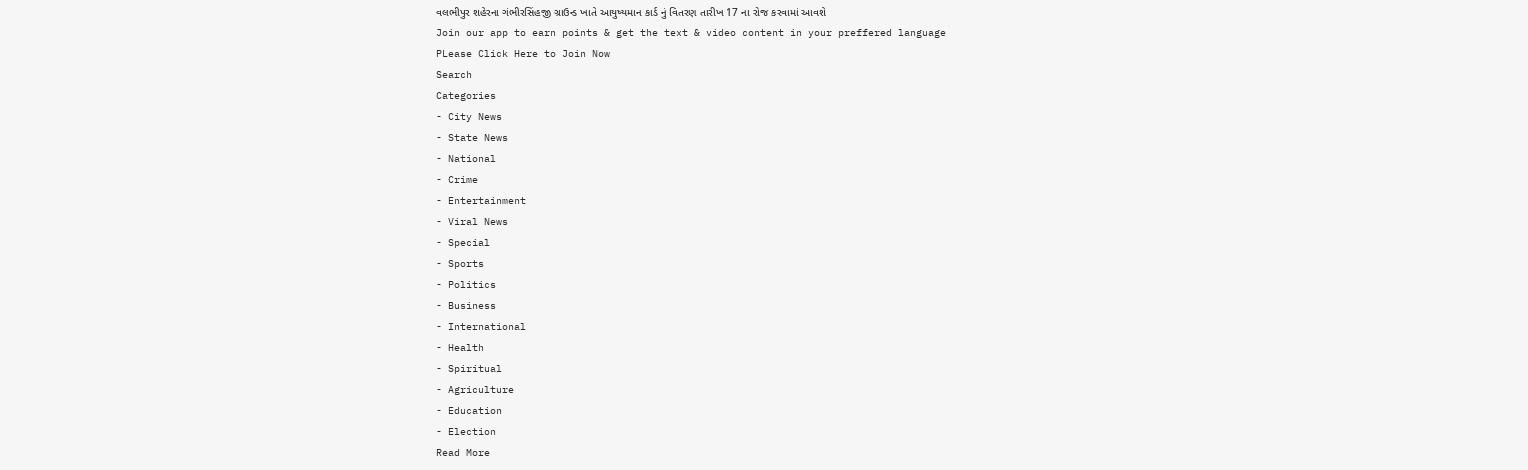વલભીપુર શહેરના ગંભીરસિંહજી ગ્રાઉન્ડ ખાતે આયુષ્યમાન કાર્ડ નું વિતરણ તારીખ 17 ના રોજ કરવામાં આવશે
Join our app to earn points & get the text & video content in your preffered language
PLease Click Here to Join Now
Search
Categories
- City News
- State News
- National
- Crime
- Entertainment
- Viral News
- Special
- Sports
- Politics
- Business
- International
- Health
- Spiritual
- Agriculture
- Education
- Election
Read More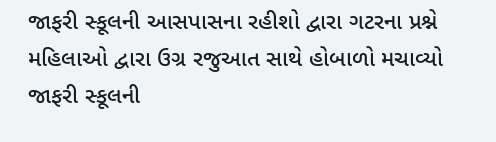જાફરી સ્કૂલની આસપાસના રહીશો દ્વારા ગટરના પ્રશ્ને મહિલાઓ દ્વારા ઉગ્ર રજુઆત સાથે હોબાળો મચાવ્યો
જાફરી સ્કૂલની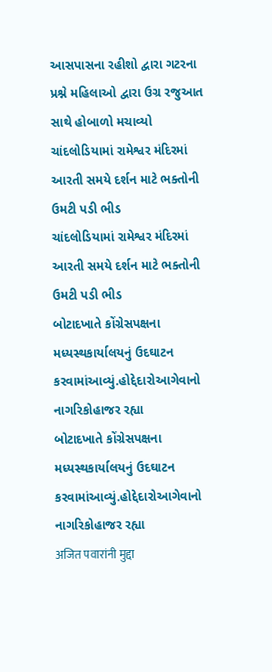આસપાસના રહીશો દ્વારા ગટરના પ્રશ્ને મહિલાઓ દ્વારા ઉગ્ર રજુઆત સાથે હોબાળો મચાવ્યો
ચાંદલોડિયામાં રામેશ્વર મંદિરમાં આરતી સમયે દર્શન માટે ભક્તોની ઉમટી પડી ભીડ
ચાંદલોડિયામાં રામેશ્વર મંદિરમાં આરતી સમયે દર્શન માટે ભક્તોની ઉમટી પડી ભીડ
બોટાદખાતે કોંગ્રેસપક્ષના મધ્યસ્થકાર્યાલયનું ઉદઘાટન કરવામાંઆવ્યું.હોદ્દેદારોઆગેવાનો નાગરિકોહાજર રહ્યા
બોટાદખાતે કોંગ્રેસપક્ષના મધ્યસ્થકાર્યાલયનું ઉદઘાટન કરવામાંઆવ્યું.હોદ્દેદારોઆગેવાનો નાગરિકોહાજર રહ્યા
अजित पवारांनी मुद्दा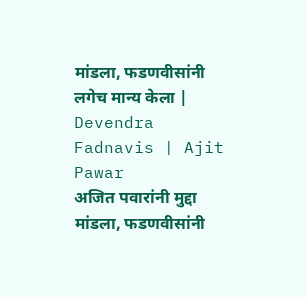मांडला, फडणवीसांनी लगेच मान्य केला | Devendra Fadnavis | Ajit Pawar
अजित पवारांनी मुद्दा मांडला, फडणवीसांनी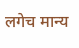लगेच मान्य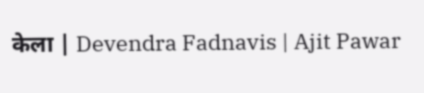केला | Devendra Fadnavis | Ajit Pawar